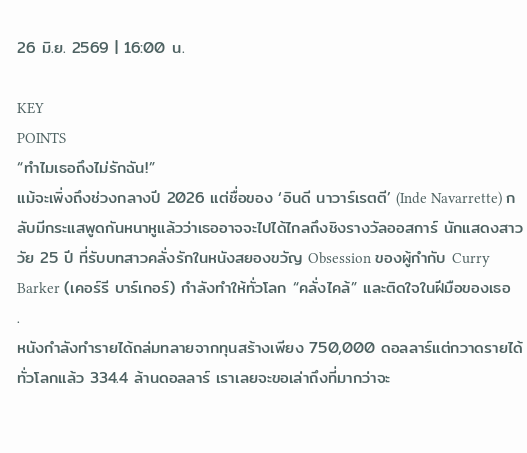26 มิ.ย. 2569 | 16:00 น.

KEY
POINTS
“ทำไมเธอถึงไม่รักฉัน!”
แม้จะเพิ่งถึงช่วงกลางปี 2026 แต่ชื่อของ ‘อินดี นาวาร์เรตตี’ (Inde Navarrette) กลับมีกระแสพูดกันหนาหูแล้วว่าเธออาจจะไปได้ไกลถึงชิงรางวัลออสการ์ นักแสดงสาววัย 25 ปี ที่รับบทสาวคลั่งรักในหนังสยองขวัญ Obsession ของผู้กำกับ Curry Barker (เคอร์รี บาร์เกอร์) กำลังทำให้ทั่วโลก “คลั่งไคล้” และติดใจในฝีมือของเธอ
.
หนังกำลังทำรายได้ถล่มทลายจากทุนสร้างเพียง 750,000 ดอลลาร์แต่กวาดรายได้ทั่วโลกแล้ว 334.4 ล้านดอลลาร์ เราเลยจะขอเล่าถึงที่มากว่าจะ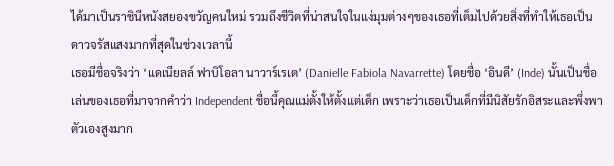ได้มาเป็นราชินีหนังสยองขวัญคนใหม่ รวมถึงชีวิตที่น่าสนใจในแง่มุมต่างๆของเธอที่เต็มไปด้วยสิ่งที่ทำให้เธอเป็นดาวจรัสแสงมากที่สุดในช่วงเวลานี้
เธอมีชื่อจริงว่า ‘แดเนียลล์ ฟาบิโอลา นาวาร์เรเต’ (Danielle Fabiola Navarrette) โดยชื่อ ‘อินดี’ (Inde) นั้นเป็นชื่อเล่นของเธอที่มาจากคำว่า Independent ชื่อนี้คุณแม่ตั้งให้ตั้งแต่เด็ก เพราะว่าเธอเป็นเด็กที่มีนิสัยรักอิสระและพึ่งพาตัวเองสูงมาก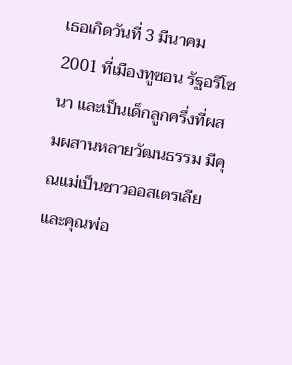เธอเกิดวันที่ 3 มีนาคม 2001 ที่เมืองทูซอน รัฐอริโซนา และเป็นเด็กลูกครึ่งที่ผสมผสานหลายวัฒนธรรม มีคุณแม่เป็นชาวออสเตรเลีย และคุณพ่อ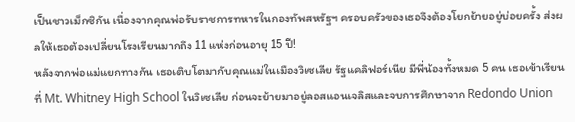เป็นชาวเม็กซิกัน เนื่องจากคุณพ่อรับราชการทหารในกองทัพสหรัฐฯ ครอบครัวของเธอจึงต้องโยกย้ายอยู่บ่อยครั้ง ส่งผลให้เธอต้องเปลี่ยนโรงเรียนมากถึง 11 แห่งก่อนอายุ 15 ปี!
หลังจากพ่อแม่แยกทางกัน เธอเติบโตมากับคุณแม่ในเมืองวิเซเลีย รัฐแคลิฟอร์เนีย มีพี่น้องทั้งหมด 5 คน เธอเข้าเรียนที่ Mt. Whitney High School ในวิเซเลีย ก่อนจะย้ายมาอยู่ลอสแอนเจลิสและจบการศึกษาจาก Redondo Union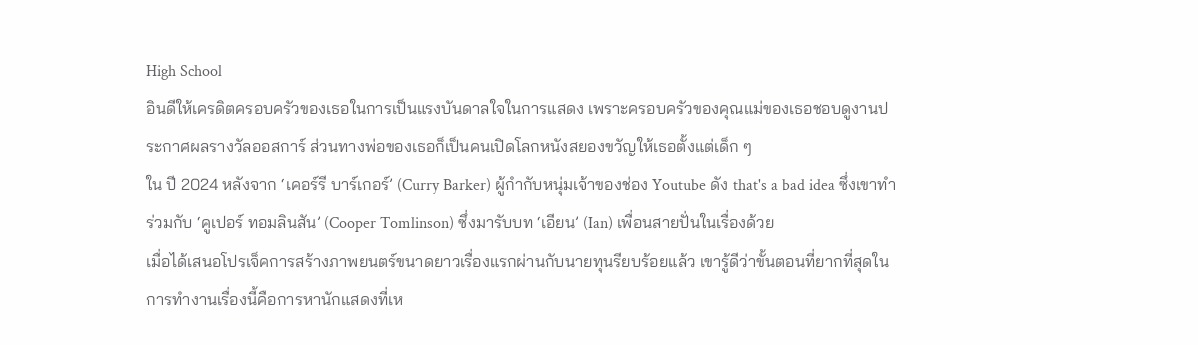High School
อินดีให้เครดิตครอบครัวของเธอในการเป็นแรงบันดาลใจในการแสดง เพราะครอบครัวของคุณแม่ของเธอชอบดูงานประกาศผลรางวัลออสการ์ ส่วนทางพ่อของเธอก็เป็นคนเปิดโลกหนังสยองขวัญให้เธอตั้งแต่เด็ก ๆ
ใน ปี 2024 หลังจาก ‘เคอร์รี บาร์เกอร์’ (Curry Barker) ผู้กำกับหนุ่มเจ้าของช่อง Youtube ดัง that's a bad idea ซึ่งเขาทำร่วมกับ ‘คูเปอร์ ทอมลินสัน’ (Cooper Tomlinson) ซึ่งมารับบท ‘เอียน’ (Ian) เพื่อนสายปั่นในเรื่องด้วย
เมื่อได้เสนอโปรเจ็คการสร้างภาพยนตร์ขนาดยาวเรื่องแรกผ่านกับนายทุนรียบร้อยแล้ว เขารู้ดีว่าขั้นตอนที่ยากที่สุดในการทำงานเรื่องนี้คือการหานักแสดงที่เห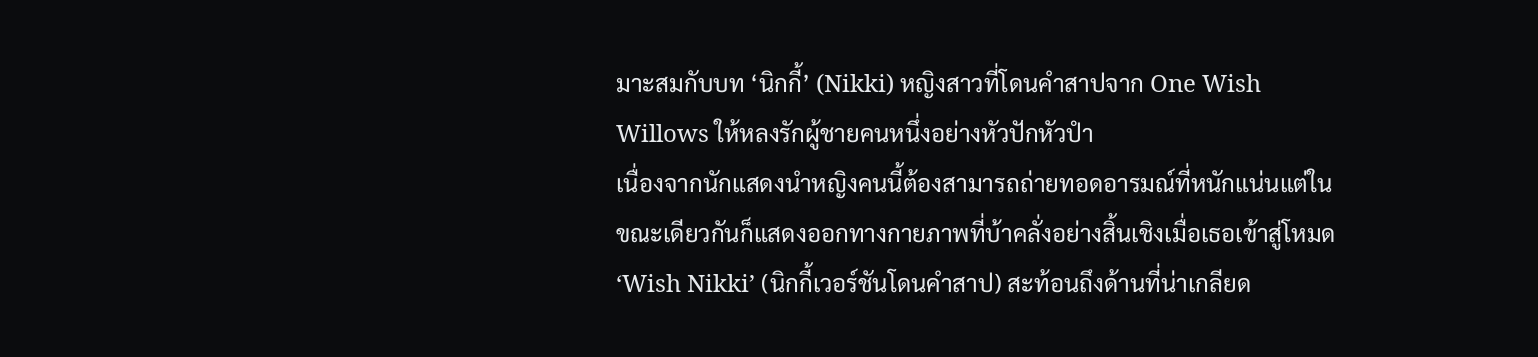มาะสมกับบท ‘นิกกี้’ (Nikki) หญิงสาวที่โดนคำสาปจาก One Wish Willows ให้หลงรักผู้ชายคนหนึ่งอย่างหัวปักหัวปำ
เนื่องจากนักแสดงนำหญิงคนนี้ต้องสามารถถ่ายทอดอารมณ์ที่หนักแน่นแต่ในขณะเดียวกันก็แสดงออกทางกายภาพที่บ้าคลั่งอย่างสิ้นเชิงเมื่อเธอเข้าสู่โหมด ‘Wish Nikki’ (นิกกี้เวอร์ชันโดนคำสาป) สะท้อนถึงด้านที่น่าเกลียด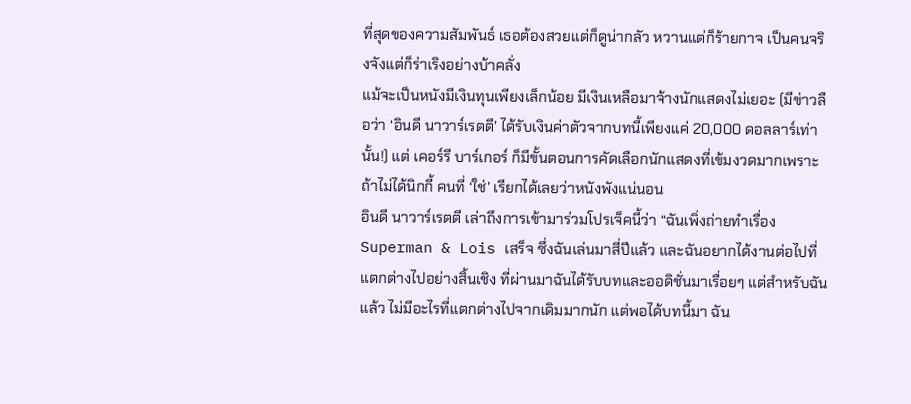ที่สุดของความสัมพันธ์ เธอต้องสวยแต่ก็ดูน่ากลัว หวานแต่ก็ร้ายกาจ เป็นคนจริงจังแต่ก็ร่าเริงอย่างบ้าคลั่ง
แม้จะเป็นหนังมีเงินทุนเพียงเล็กน้อย มีเงินเหลือมาจ้างนักแสดงไม่เยอะ (มีข่าวลือว่า ‘อินดี นาวาร์เรตตี’ ได้รับเงินค่าตัวจากบทนี้เพียงแค่ 20,000 ดอลลาร์เท่านั้น!) แต่ เคอร์รี บาร์เกอร์ ก็มีขั้นตอนการคัดเลือกนักแสดงที่เข้มงวดมากเพราะถ้าไม่ได้นิกกี้ คนที่ ‘ใช่’ เรียกได้เลยว่าหนังพังแน่นอน
อินดี นาวาร์เรตตี เล่าถึงการเข้ามาร่วมโปรเจ็คนี้ว่า “ฉันเพิ่งถ่ายทำเรื่อง Superman & Lois เสร็จ ซึ่งฉันเล่นมาสี่ปีแล้ว และฉันอยากได้งานต่อไปที่แตกต่างไปอย่างสิ้นเชิง ที่ผ่านมาฉันได้รับบทและออดิชั่นมาเรื่อยๆ แต่สำหรับฉันแล้ว ไม่มีอะไรที่แตกต่างไปจากเดิมมากนัก แต่พอได้บทนี้มา ฉัน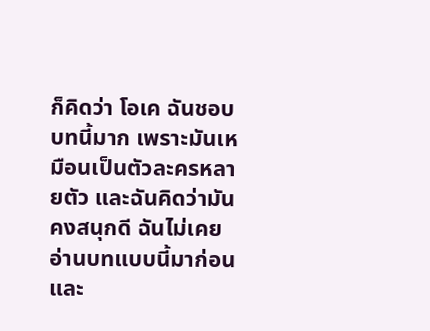ก็คิดว่า โอเค ฉันชอบบทนี้มาก เพราะมันเหมือนเป็นตัวละครหลายตัว และฉันคิดว่ามันคงสนุกดี ฉันไม่เคยอ่านบทแบบนี้มาก่อน และ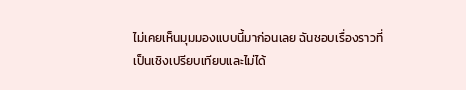ไม่เคยเห็นมุมมองแบบนี้มาก่อนเลย ฉันชอบเรื่องราวที่เป็นเชิงเปรียบเทียบและไม่ได้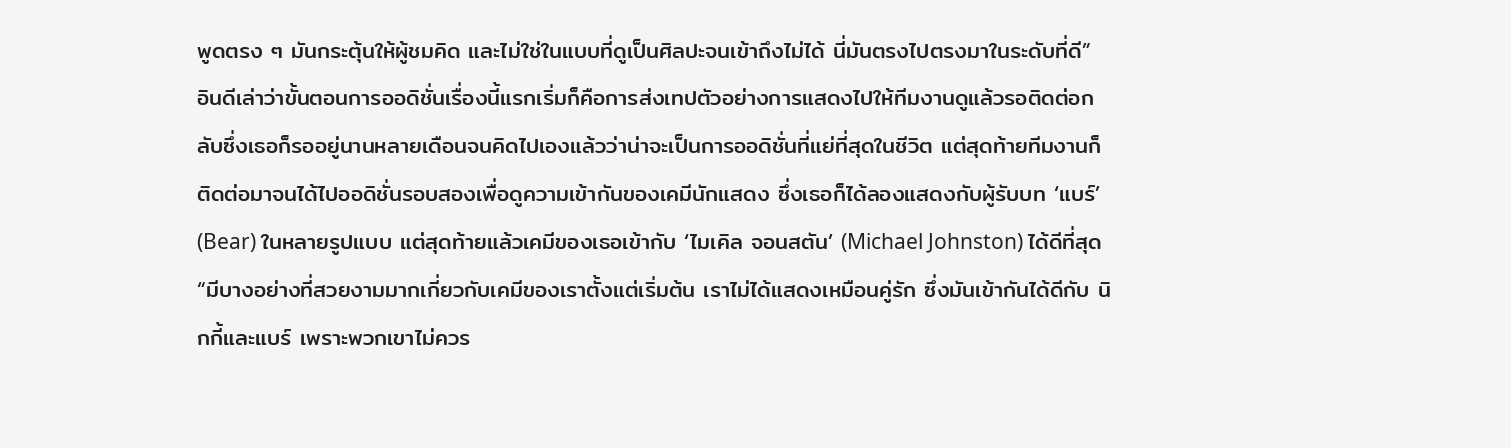พูดตรง ๆ มันกระตุ้นให้ผู้ชมคิด และไม่ใช่ในแบบที่ดูเป็นศิลปะจนเข้าถึงไม่ได้ นี่มันตรงไปตรงมาในระดับที่ดี”
อินดีเล่าว่าขั้นตอนการออดิชั่นเรื่องนี้แรกเริ่มก็คือการส่งเทปตัวอย่างการแสดงไปให้ทีมงานดูแล้วรอติดต่อกลับซึ่งเธอก็รออยู่นานหลายเดือนจนคิดไปเองแล้วว่าน่าจะเป็นการออดิชั่นที่แย่ที่สุดในชีวิต แต่สุดท้ายทีมงานก็ติดต่อมาจนได้ไปออดิชั่นรอบสองเพื่อดูความเข้ากันของเคมีนักแสดง ซึ่งเธอก็ได้ลองแสดงกับผู้รับบท ‘แบร์’ (Bear) ในหลายรูปแบบ แต่สุดท้ายแล้วเคมีของเธอเข้ากับ ‘ไมเคิล จอนสตัน’ (Michael Johnston) ได้ดีที่สุด
“มีบางอย่างที่สวยงามมากเกี่ยวกับเคมีของเราตั้งแต่เริ่มต้น เราไม่ได้แสดงเหมือนคู่รัก ซึ่งมันเข้ากันได้ดีกับ นิกกี้และแบร์ เพราะพวกเขาไม่ควร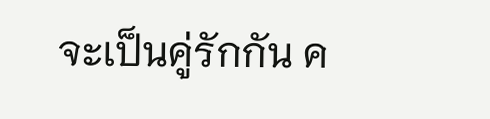จะเป็นคู่รักกัน ค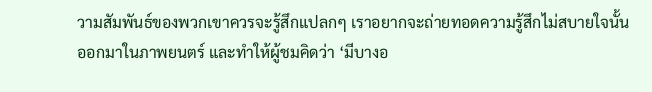วามสัมพันธ์ของพวกเขาควรจะรู้สึกแปลกๆ เราอยากจะถ่ายทอดความรู้สึกไม่สบายใจนั้นออกมาในภาพยนตร์ และทำให้ผู้ชมคิดว่า ‘มีบางอ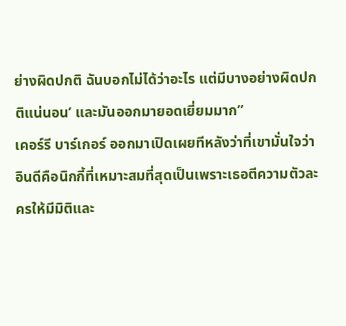ย่างผิดปกติ ฉันบอกไม่ได้ว่าอะไร แต่มีบางอย่างผิดปกติแน่นอน’ และมันออกมายอดเยี่ยมมาก”
เคอร์รี บาร์เกอร์ ออกมาเปิดเผยทีหลังว่าที่เขามั่นใจว่า อินดีคือนิกกี้ที่เหมาะสมที่สุดเป็นเพราะเธอตีความตัวละครให้มีมิติและ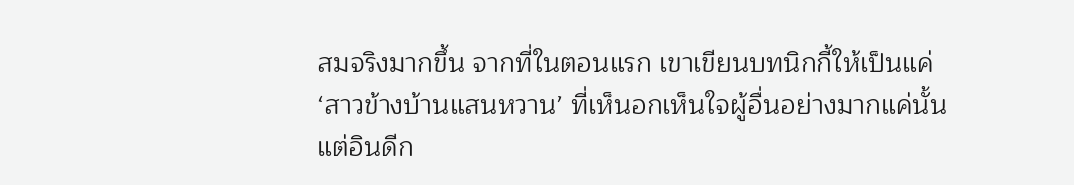สมจริงมากขึ้น จากที่ในตอนแรก เขาเขียนบทนิกกี้ให้เป็นแค่ ‘สาวข้างบ้านแสนหวาน’ ที่เห็นอกเห็นใจผู้อื่นอย่างมากแค่นั้นแต่อินดีก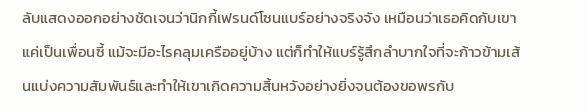ลับแสดงออกอย่างชัดเจนว่านิกกี้เฟรนด์โซนแบร์อย่างจริงจัง เหมือนว่าเธอคิดกับเขาแค่เป็นเพื่อนซี้ แม้จะมีอะไรคลุมเครืออยู่บ้าง แต่ก็ทำให้แบร์รู้สึกลำบากใจที่จะก้าวข้ามเส้นแบ่งความสัมพันธ์และทำให้เขาเกิดความสิ้นหวังอย่างยิ่งจนต้องขอพรกับ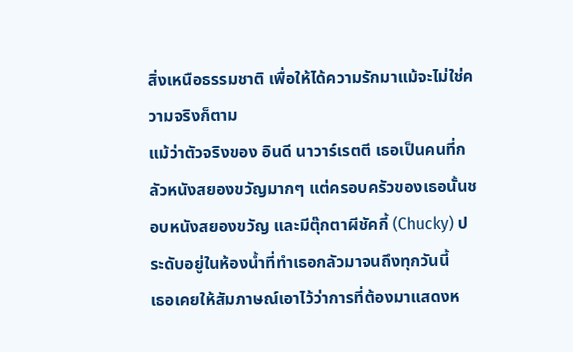สิ่งเหนือธรรมชาติ เพื่อให้ได้ความรักมาแม้จะไม่ใช่ความจริงก็ตาม
แม้ว่าตัวจริงของ อินดี นาวาร์เรตตี เธอเป็นคนที่กลัวหนังสยองขวัญมากๆ แต่ครอบครัวของเธอนั้นชอบหนังสยองขวัญ และมีตุ๊กตาผีชัคกี้ (Chucky) ประดับอยู่ในห้องน้ำที่ทำเธอกลัวมาจนถึงทุกวันนี้
เธอเคยให้สัมภาษณ์เอาไว้ว่าการที่ต้องมาแสดงห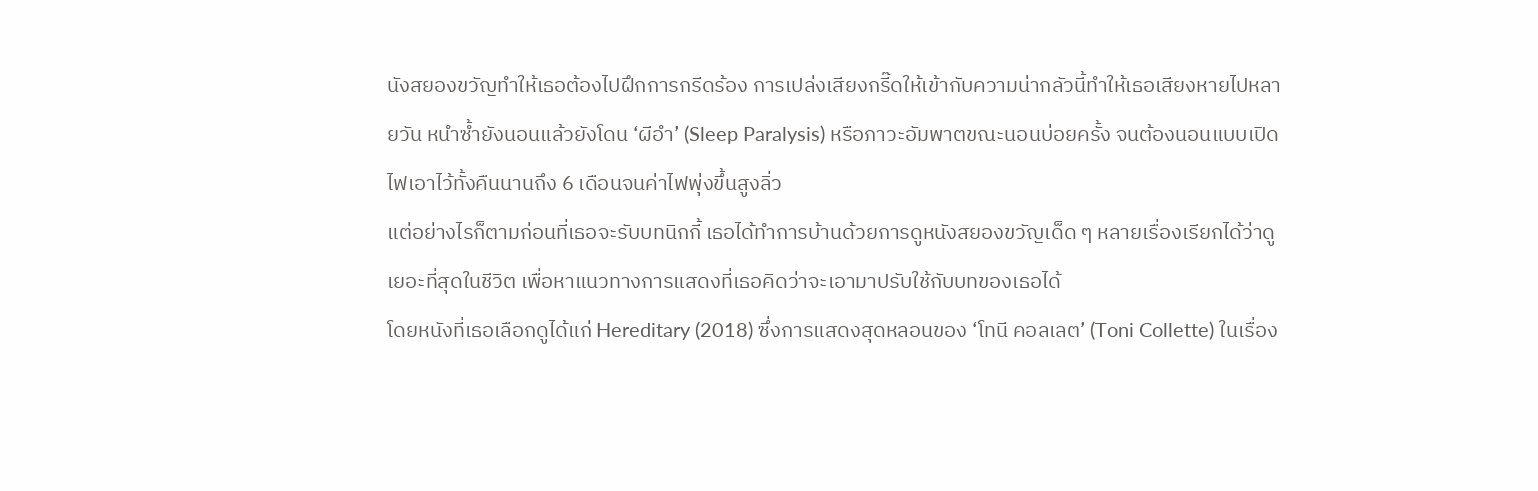นังสยองขวัญทำให้เธอต้องไปฝึกการกรีดร้อง การเปล่งเสียงกรี๊ดให้เข้ากับความน่ากลัวนี้ทำให้เธอเสียงหายไปหลายวัน หนำซ้ำยังนอนแล้วยังโดน ‘ผีอำ’ (Sleep Paralysis) หรือภาวะอัมพาตขณะนอนบ่อยครั้ง จนต้องนอนแบบเปิดไฟเอาไว้ทั้งคืนนานถึง 6 เดือนจนค่าไฟพุ่งขึ้นสูงลิ่ว
แต่อย่างไรก็ตามก่อนที่เธอจะรับบทนิกกี้ เธอได้ทำการบ้านด้วยการดูหนังสยองขวัญเด็ด ๆ หลายเรื่องเรียกได้ว่าดูเยอะที่สุดในชีวิต เพื่อหาแนวทางการแสดงที่เธอคิดว่าจะเอามาปรับใช้กับบทของเธอได้
โดยหนังที่เธอเลือกดูได้แก่ Hereditary (2018) ซึ่งการแสดงสุดหลอนของ ‘โทนี คอลเลต’ (Toni Collette) ในเรื่อง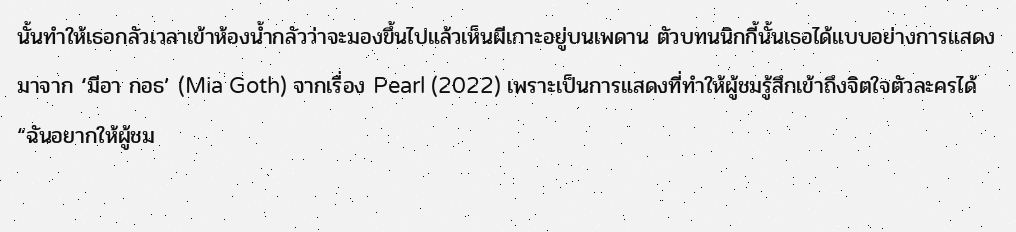นั้นทำให้เธอกลัวเวลาเข้าห้องน้ำกลัวว่าจะมองขึ้นไปแล้วเห็นผีเกาะอยู่บนเพดาน ตัวบทนนิกกี้นั้นเธอได้แบบอย่างการแสดงมาจาก ‘มีอา กอธ’ (Mia Goth) จากเรื่อง Pearl (2022) เพราะเป็นการแสดงที่ทำให้ผู้ชมรู้สึกเข้าถึงจิตใจตัวละครได้
“ฉันอยากให้ผู้ชม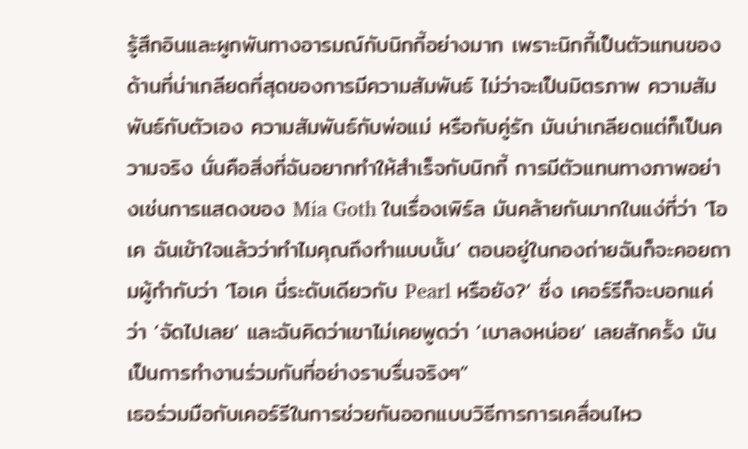รู้สึกอินและผูกพันทางอารมณ์กับนิกกี้อย่างมาก เพราะนิกกี้เป็นตัวแทนของด้านที่น่าเกลียดที่สุดของการมีความสัมพันธ์ ไม่ว่าจะเป็นมิตรภาพ ความสัมพันธ์กับตัวเอง ความสัมพันธ์กับพ่อแม่ หรือกับคู่รัก มันน่าเกลียดแต่ก็เป็นความจริง นั่นคือสิ่งที่ฉันอยากทำให้สำเร็จกับนิกกี้ การมีตัวแทนทางภาพอย่างเช่นการแสดงของ Mia Goth ในเรื่องเพิร์ล มันคล้ายกันมากในแง่ที่ว่า ‘โอเค ฉันเข้าใจแล้วว่าทำไมคุณถึงทำแบบนั้น’ ตอนอยู่ในกองถ่ายฉันก็จะคอยถามผู้กำกับว่า ‘โอเค นี่ระดับเดียวกับ Pearl หรือยัง?’ ซึ่ง เคอร์รีก็จะบอกแค่ว่า ‘จัดไปเลย’ และฉันคิดว่าเขาไม่เคยพูดว่า ‘เบาลงหน่อย’ เลยสักครั้ง มันเป็นการทำงานร่วมกันที่อย่างราบรื่นจริงๆ”
เธอร่วมมือกับเคอร์รีในการช่วยกันออกแบบวิธีการการเคลื่อนไหว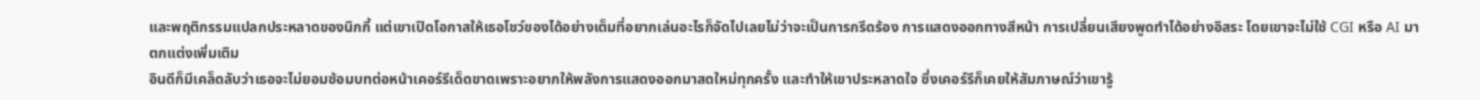และพฤติกรรมแปลกประหลาดของนิกกี้ แต่เขาเปิดโอกาสให้เธอโชว์ของได้อย่างเต็มที่อยากเล่นอะไรก็จัดไปเลยไม่ว่าจะเป็นการกรีดร้อง การแสดงออกทางสีหน้า การเปลี่ยนเสียงพูดทำได้อย่างอิสระ โดยเขาจะไม่ใช้ CGI หรือ AI มาตกแต่งเพิ่มเติม
อินดีก็มีเคล็ดลับว่าเธอจะไม่ยอมซ้อมบทต่อหน้าเคอร์รีเด็ดขาดเพราะอยากให้พลังการแสดงออกมาสดใหม่ทุกครั้ง และทำให้เขาประหลาดใจ ซึ่งเคอร์รีก็เคยให้สัมภาษณ์ว่าเขารู้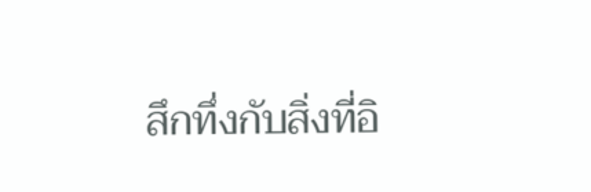สึกทึ่งกับสิ่งที่อิ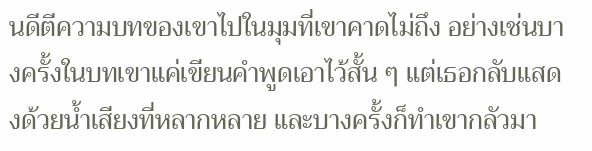นดีตีความบทของเขาไปในมุมที่เขาคาดไม่ถึง อย่างเช่นบางครั้งในบทเขาแค่เขียนคำพูดเอาไว้สั้น ๆ แต่เธอกลับแสดงด้วยน้ำเสียงที่หลากหลาย และบางครั้งก็ทำเขากลัวมา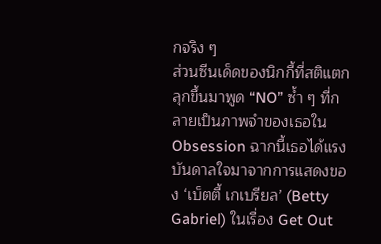กจริง ๆ
ส่วนซีนเด็ดของนิกกี้ที่สติแตกลุกขึ้นมาพูด “NO” ซ้ำ ๆ ที่กลายเป็นภาพจำของเธอใน Obsession ฉากนี้เธอได้แรงบันดาลใจมาจากการแสดงของ ‘เบ็ตตี้ เกเบรียล’ (Betty Gabriel) ในเรื่อง Get Out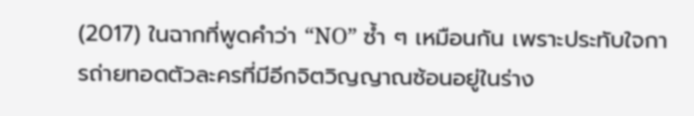(2017) ในฉากที่พูดคำว่า “NO” ซ้ำ ๆ เหมือนกัน เพราะประทับใจการถ่ายทอดตัวละครที่มีอีกจิตวิญญาณซ้อนอยู่ในร่าง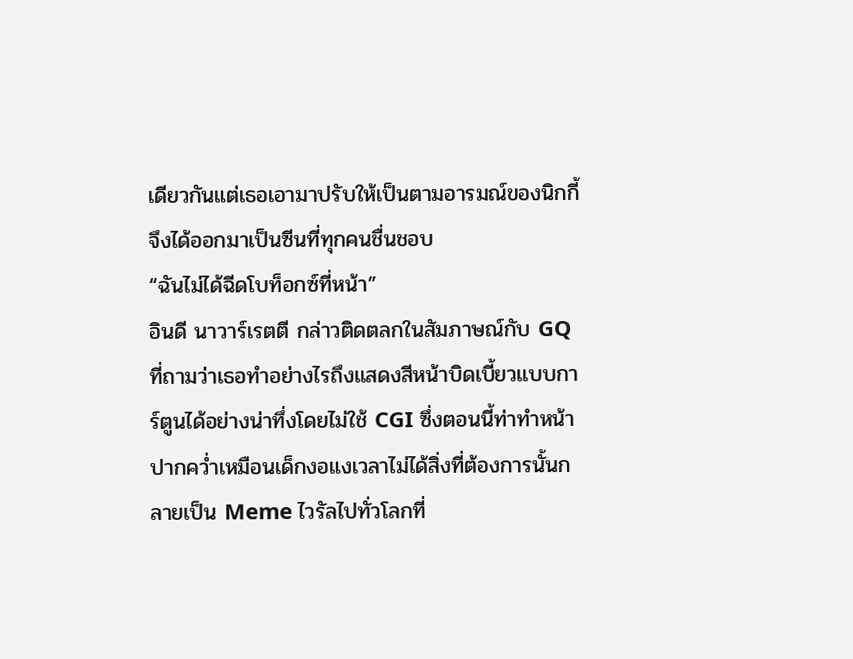เดียวกันแต่เธอเอามาปรับให้เป็นตามอารมณ์ของนิกกี้ จึงได้ออกมาเป็นซีนที่ทุกคนชื่นชอบ
“ฉันไม่ได้ฉีดโบท็อกซ์ที่หน้า”
อินดี นาวาร์เรตตี กล่าวติดตลกในสัมภาษณ์กับ GQ ที่ถามว่าเธอทำอย่างไรถึงแสดงสีหน้าบิดเบี้ยวแบบการ์ตูนได้อย่างน่าทึ่งโดยไม่ใช้ CGI ซึ่งตอนนี้ท่าทำหน้าปากคว่ำเหมือนเด็กงอแงเวลาไม่ได้สิ่งที่ต้องการนั้นกลายเป็น Meme ไวรัลไปทั่วโลกที่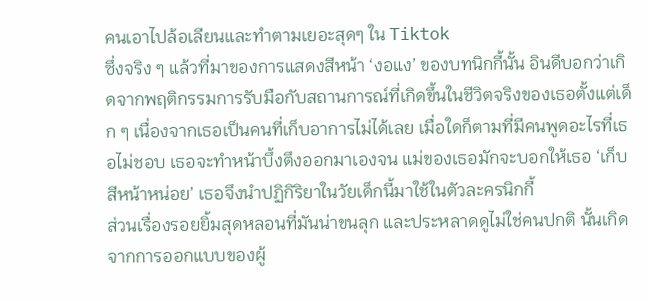คนเอาไปล้อเลียนและทำตามเยอะสุดๆ ใน Tiktok
ซึ่งจริง ๆ แล้วที่มาของการแสดงสีหน้า ‘งอแง’ ของบทนิกกี้นั้น อินดีบอกว่าเกิดจากพฤติกรรมการรับมือกับสถานการณ์ที่เกิดขึ้นในชีวิตจริงของเธอตั้งแต่เด็ก ๆ เนื่องจากเธอเป็นคนที่เก็บอาการไม่ได้เลย เมื่อใดก็ตามที่มีคนพูดอะไรที่เธอไม่ชอบ เธอจะทำหน้าบึ้งตึงออกมาเองจน แม่ของเธอมักจะบอกให้เธอ ‘เก็บสีหน้าหน่อย’ เธอจึงนำปฏิกิริยาในวัยเด็กนี้มาใช้ในตัวละครนิกกี้
ส่วนเรื่องรอยยิ้มสุดหลอนที่มันน่าขนลุก และประหลาดดูไม่ใช่คนปกติ นั้นเกิดจากการออกแบบของผู้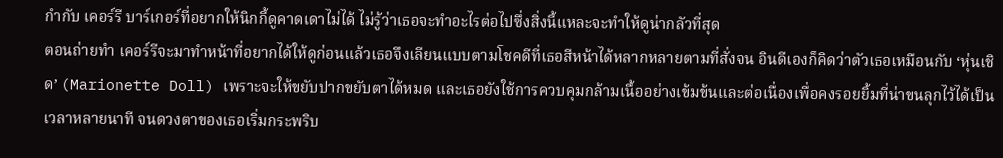กำกับ เคอร์รี บาร์เกอร์ที่อยากให้นิกกี้ดูคาดเดาไม่ได้ ไม่รู้ว่าเธอจะทำอะไรต่อไปซึ่งสิ่งนี้แหละจะทำให้ดูน่ากลัวที่สุด
ตอนถ่ายทำ เคอร์รีจะมาทำหน้าที่อยากได้ให้ดูก่อนแล้วเธอจึงเลียนแบบตามโชคดีที่เธอสีหน้าได้หลากหลายตามที่สั่งจน อินดีเองก็คิดว่าตัวเธอเหมือนกับ ‘หุ่นเชิด’ (Marionette Doll) เพราะจะให้ขยับปากขยับตาได้หมด และเธอยังใช้การควบคุมกล้ามเนื้ออย่างเข้มข้นและต่อเนื่องเพื่อคงรอยยิ้มที่น่าขนลุกไว้ได้เป็นเวลาหลายนาที จนดวงตาของเธอเริ่มกระพริบ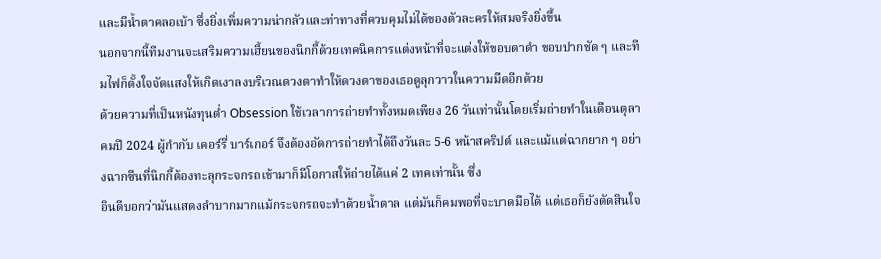และมีน้ำตาคลอเบ้า ซึ่งยิ่งเพิ่มความน่ากลัวและท่าทางที่ควบคุมไม่ได้ของตัวละครให้สมจริงยิ่งขึ้น
นอกจากนี้ทีมงานจะเสริมความเฮี้ยนของนิกกี้ด้วยเทคนิคการแต่งหน้าที่จะแต่งให้ขอบตาดำ ขอบปากชัด ๆ และทีมไฟก็ตั้งใจจัดแสงให้เกิดเงาลงบริเวณดวงตาทำให้ดวงตาของเธอดูลุกวาวในความมืดอีกด้วย
ด้วยความที่เป็นหนังทุนต่ำ Obsession ใช้เวลาการถ่ายทำทั้งหมดเพียง 26 วันเท่านั้นโดยเริ่มถ่ายทำในเดือนตุลาคมปี 2024 ผู้กำกับ เคอร์รี่ บาร์เกอร์ จึงต้องอัดการถ่ายทำได้ถึงวันละ 5-6 หน้าสคริปต์ และแม้แต่ฉากยาก ๆ อย่างฉากซีนที่นิกกี้ต้องทะลุกระจกรถเข้ามาก็มีโอกาสให้ถ่ายได้แค่ 2 เทคเท่านั้น ซึ่ง
อินดีบอกว่ามันแสดงลำบากมากแม้กระจกรถจะทำด้วยน้ำตาล แต่มันก็คมพอที่จะบาดมือได้ แต่เธอก็ยังตัดสินใจ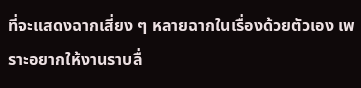ที่จะแสดงฉากเสี่ยง ๆ หลายฉากในเรื่องด้วยตัวเอง เพราะอยากให้งานราบลื่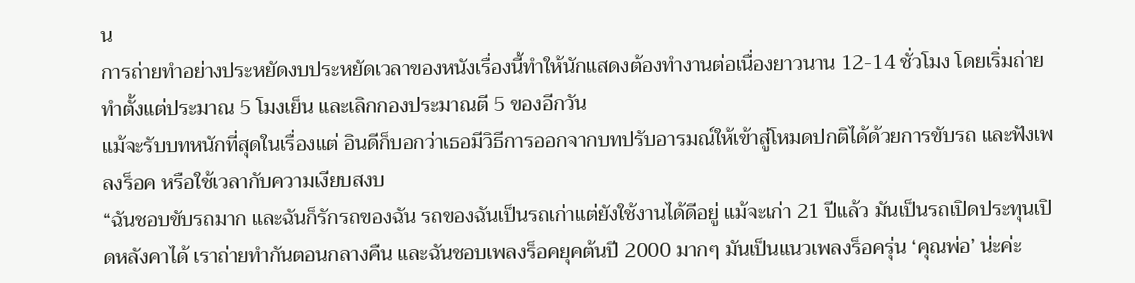น
การถ่ายทำอย่างประหยัดงบประหยัดเวลาของหนังเรื่องนี้ทำให้นักแสดงต้องทำงานต่อเนื่องยาวนาน 12-14 ชั่วโมง โดยเริ่มถ่ายทำตั้งแต่ประมาณ 5 โมงเย็น และเลิกกองประมาณตี 5 ของอีกวัน
แม้จะรับบทหนักที่สุดในเรื่องแต่ อินดีก็บอกว่าเธอมีวิธีการออกจากบทปรับอารมณ์ให้เข้าสู่โหมดปกติได้ด้วยการขับรถ และฟังเพลงร็อค หรือใช้เวลากับความเงียบสงบ
“ฉันชอบขับรถมาก และฉันก็รักรถของฉัน รถของฉันเป็นรถเก่าแต่ยังใช้งานได้ดีอยู่ แม้จะเก่า 21 ปีแล้ว มันเป็นรถเปิดประทุนเปิดหลังคาได้ เราถ่ายทำกันตอนกลางคืน และฉันชอบเพลงร็อคยุคต้นปี 2000 มากๆ มันเป็นแนวเพลงร็อครุ่น ‘คุณพ่อ’ น่ะค่ะ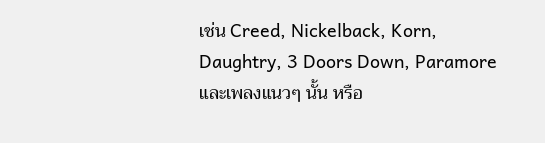เช่น Creed, Nickelback, Korn, Daughtry, 3 Doors Down, Paramore และเพลงแนวๆ นั้น หรือ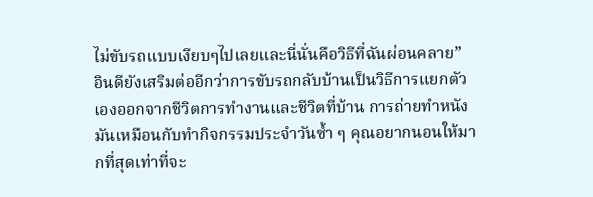ไม่ขับรถแบบเงียบๆไปเลยและนี่นั่นคือวิธีที่ฉันผ่อนคลาย”
อินดียังเสริมต่ออีกว่าการขับรถกลับบ้านเป็นวิธีการแยกตัวเองออกจากชีวิตการทำงานและชีวิตที่บ้าน การถ่ายทำหนังมันเหมือนกับทำกิจกรรมประจำวันซ้ำ ๆ คุณอยากนอนให้มากที่สุดเท่าที่จะ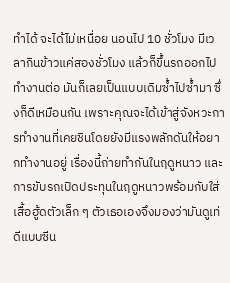ทำได้ จะได้ไม่เหนื่อย นอนไป 10 ชั่วโมง มีเวลากินข้าวแค่สองชั่วโมง แล้วก็ขึ้นรถออกไปทำงานต่อ มันก็เลยเป็นแบบเดิมซ้ำไปซ้ำมา ซึ่งก็ดีเหมือนกัน เพราะคุณจะได้เข้าสู่จังหวะการทำงานที่เคยชินโดยยังมีแรงพลักดันให้อยากทำงานอยู่ เรื่องนี้ถ่ายทำกันในฤดูหนาว และการขับรถเปิดประทุนในฤดูหนาวพร้อมกับใส่เสื้อฮู้ดตัวเล็ก ๆ ตัวเธอเองจึงมองว่ามันดูเท่ดีแบบซีน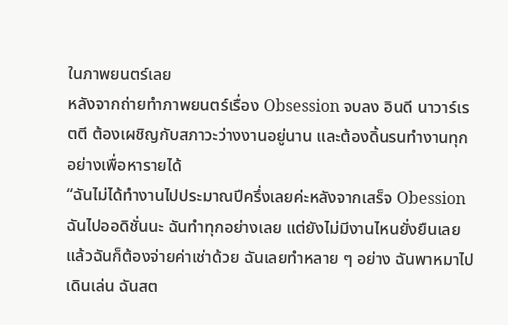ในภาพยนตร์เลย
หลังจากถ่ายทำภาพยนตร์เรื่อง Obsession จบลง อินดี นาวาร์เรตตี ต้องเผชิญกับสภาวะว่างงานอยู่นาน และต้องดิ้นรนทำงานทุกอย่างเพื่อหารายได้
“ฉันไม่ได้ทำงานไปประมาณปีครึ่งเลยค่ะหลังจากเสร็จ Obession ฉันไปออดิชั่นนะ ฉันทำทุกอย่างเลย แต่ยังไม่มีงานไหนยั่งยืนเลย แล้วฉันก็ต้องจ่ายค่าเช่าด้วย ฉันเลยทำหลาย ๆ อย่าง ฉันพาหมาไปเดินเล่น ฉันสต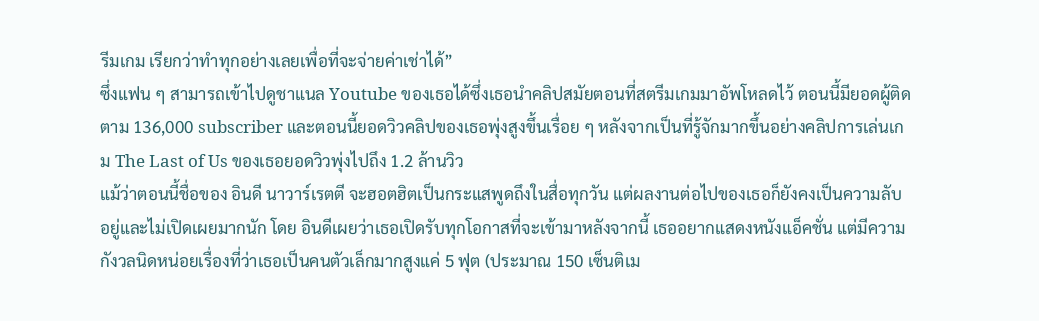รีมเกม เรียกว่าทำทุกอย่างเลยเพื่อที่จะจ่ายค่าเช่าได้”
ซึ่งแฟน ๆ สามารถเข้าไปดูชาแนล Youtube ของเธอได้ซึ่งเธอนำคลิปสมัยตอนที่สตรีมเกมมาอัพโหลดไว้ ตอนนี้มียอดผู้ติดตาม 136,000 subscriber และตอนนี้ยอดวิวคลิปของเธอพุ่งสูงขึ้นเรื่อย ๆ หลังจากเป็นที่รู้จักมากขึ้นอย่างคลิปการเล่นเกม The Last of Us ของเธอยอดวิวพุ่งไปถึง 1.2 ล้านวิว
แม้ว่าตอนนี้ชื่อของ อินดี นาวาร์เรตตี จะฮอตฮิตเป็นกระแสพูดถึงในสื่อทุกวัน แต่ผลงานต่อไปของเธอก็ยังคงเป็นความลับอยู่และไม่เปิดเผยมากนัก โดย อินดีเผยว่าเธอเปิดรับทุกโอกาสที่จะเข้ามาหลังจากนี้ เธออยากแสดงหนังแอ็คชั่น แต่มีความกังวลนิดหน่อยเรื่องที่ว่าเธอเป็นคนตัวเล็กมากสูงแค่ 5 ฟุต (ประมาณ 150 เซ็นติเม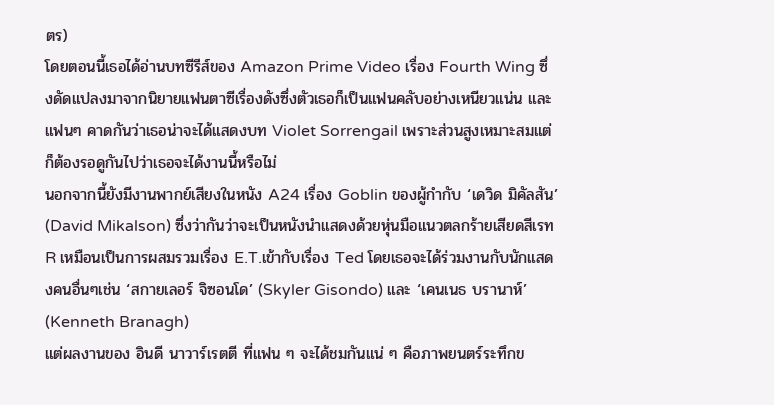ตร)
โดยตอนนี้เธอได้อ่านบทซีรีส์ของ Amazon Prime Video เรื่อง Fourth Wing ซึ่งดัดแปลงมาจากนิยายแฟนตาซีเรื่องดังซึ่งตัวเธอก็เป็นแฟนคลับอย่างเหนียวแน่น และ แฟนๆ คาดกันว่าเธอน่าจะได้แสดงบท Violet Sorrengail เพราะส่วนสูงเหมาะสมแต่ก็ต้องรอดูกันไปว่าเธอจะได้งานนี้หรือไม่
นอกจากนี้ยังมีงานพากย์เสียงในหนัง A24 เรื่อง Goblin ของผู้กำกับ ‘เดวิด มิคัลสัน’ (David Mikalson) ซึ่งว่ากันว่าจะเป็นหนังนำแสดงด้วยหุ่นมือแนวตลกร้ายเสียดสีเรท R เหมือนเป็นการผสมรวมเรื่อง E.T.เข้ากับเรื่อง Ted โดยเธอจะได้ร่วมงานกับนักแสดงคนอื่นๆเช่น ‘สกายเลอร์ จิซอนโด’ (Skyler Gisondo) และ ‘เคนเนธ บรานาห์’ (Kenneth Branagh)
แต่ผลงานของ อินดี นาวาร์เรตตี ที่แฟน ๆ จะได้ชมกันแน่ ๆ คือภาพยนตร์ระทึกข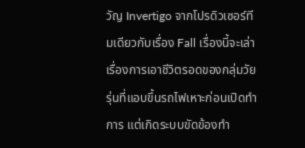วัญ Invertigo จากโปรดิวเซอร์ทีมเดียวกับเรื่อง Fall เรื่องนี้จะเล่าเรื่องการเอาชีวิตรอดของกลุ่มวัยรุ่นที่แอบขึ้นรถไฟเหาะก่อนเปิดทำการ แต่เกิดระบบขัดข้องทำ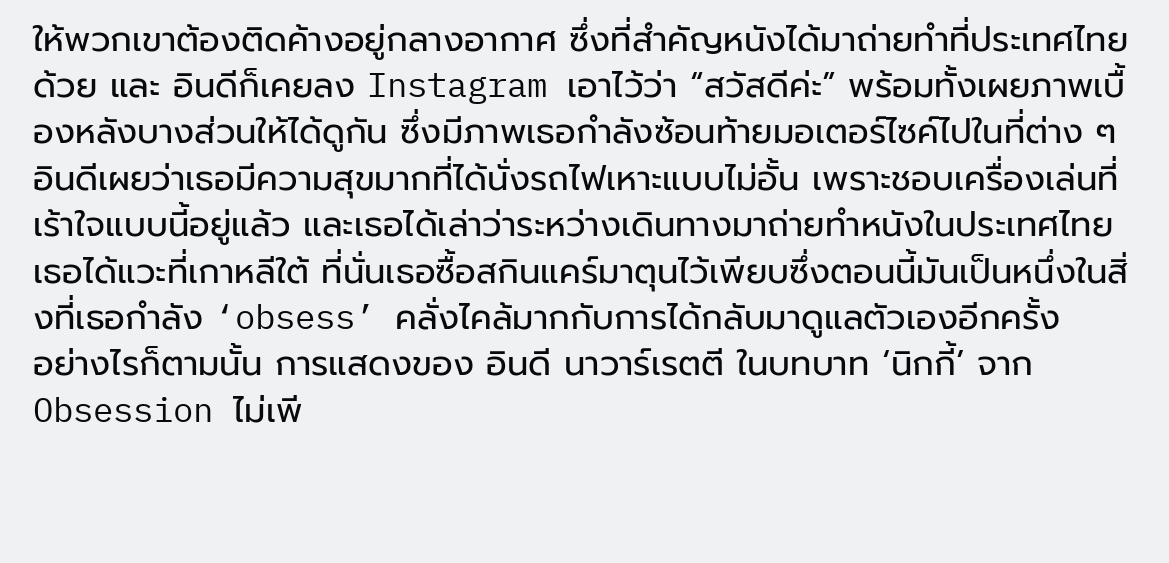ให้พวกเขาต้องติดค้างอยู่กลางอากาศ ซึ่งที่สำคัญหนังได้มาถ่ายทำที่ประเทศไทยด้วย และ อินดีก็เคยลง Instagram เอาไว้ว่า “สวัสดีค่ะ” พร้อมทั้งเผยภาพเบื้องหลังบางส่วนให้ได้ดูกัน ซึ่งมีภาพเธอกำลังซ้อนท้ายมอเตอร์ไซค์ไปในที่ต่าง ๆ
อินดีเผยว่าเธอมีความสุขมากที่ได้นั่งรถไฟเหาะแบบไม่อั้น เพราะชอบเครื่องเล่นที่เร้าใจแบบนี้อยู่แล้ว และเธอได้เล่าว่าระหว่างเดินทางมาถ่ายทำหนังในประเทศไทย เธอได้แวะที่เกาหลีใต้ ที่นั่นเธอซื้อสกินแคร์มาตุนไว้เพียบซึ่งตอนนี้มันเป็นหนึ่งในสิ่งที่เธอกำลัง ‘obsess’ คลั่งไคล้มากกับการได้กลับมาดูแลตัวเองอีกครั้ง
อย่างไรก็ตามนั้น การแสดงของ อินดี นาวาร์เรตตี ในบทบาท ‘นิกกี้’ จาก Obsession ไม่เพี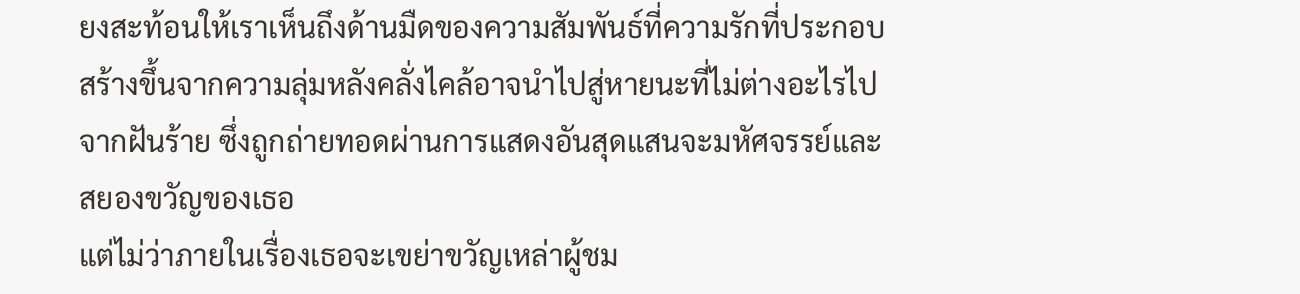ยงสะท้อนให้เราเห็นถึงด้านมืดของความสัมพันธ์ที่ความรักที่ประกอบสร้างขึ้นจากความลุ่มหลังคลั่งไคล้อาจนำไปสู่หายนะที่ไม่ต่างอะไรไปจากฝันร้าย ซึ่งถูกถ่ายทอดผ่านการแสดงอันสุดแสนจะมหัศจรรย์และสยองขวัญของเธอ
แต่ไม่ว่าภายในเรื่องเธอจะเขย่าขวัญเหล่าผู้ชม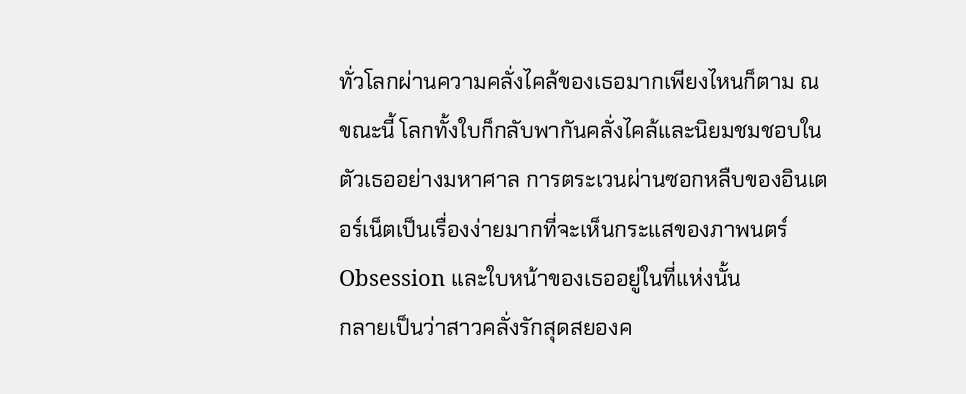ทั่วโลกผ่านความคลั่งไคล้ของเธอมากเพียงไหนก็ตาม ณ ขณะนี้ โลกทั้งใบก็กลับพากันคลั่งไคล้และนิยมชมชอบในตัวเธออย่างมหาศาล การตระเวนผ่านซอกหลืบของอินเตอร์เน็ตเป็นเรื่องง่ายมากที่จะเห็นกระแสของภาพนตร์ Obsession และใบหน้าของเธออยู่ในที่แห่งนั้น
กลายเป็นว่าสาวคลั่งรักสุดสยองค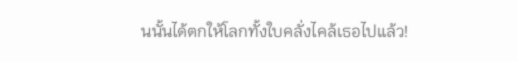นนั้นได้ตกให้โลกทั้งใบคลั่งไคล้เธอไปแล้ว!